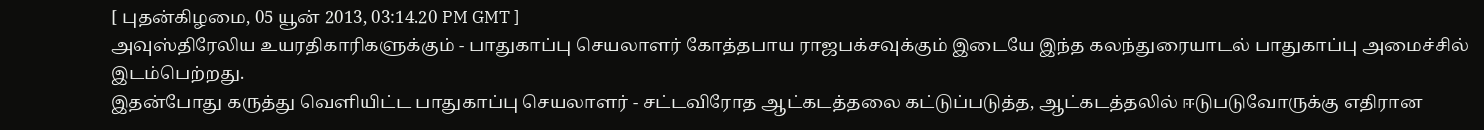[ புதன்கிழமை, 05 யூன் 2013, 03:14.20 PM GMT ]
அவுஸ்திரேலிய உயரதிகாரிகளுக்கும் - பாதுகாப்பு செயலாளர் கோத்தபாய ராஜபக்சவுக்கும் இடையே இந்த கலந்துரையாடல் பாதுகாப்பு அமைச்சில் இடம்பெற்றது.
இதன்போது கருத்து வெளியிட்ட பாதுகாப்பு செயலாளர் - சட்டவிரோத ஆட்கடத்தலை கட்டுப்படுத்த, ஆட்கடத்தலில் ஈடுபடுவோருக்கு எதிரான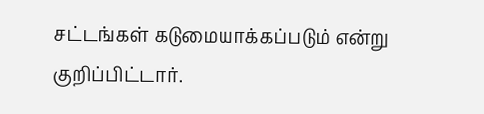சட்டங்கள் கடுமையாக்கப்படும் என்று குறிப்பிட்டார்.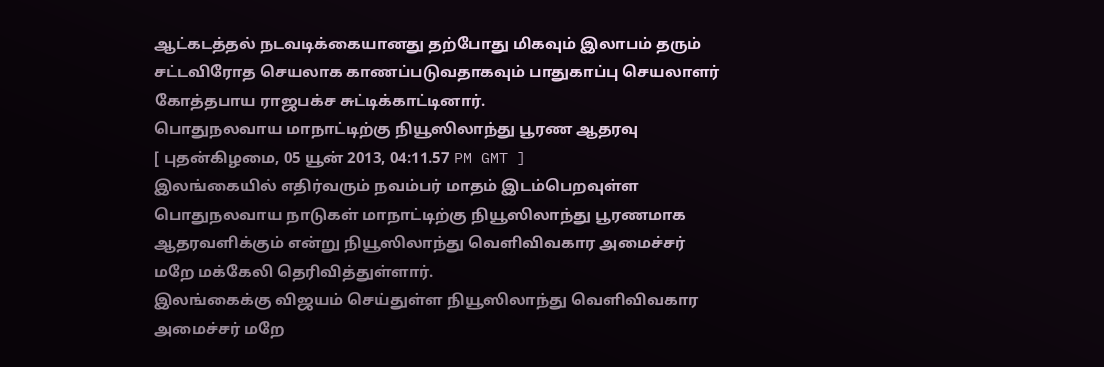ஆட்கடத்தல் நடவடிக்கையானது தற்போது மிகவும் இலாபம் தரும் சட்டவிரோத செயலாக காணப்படுவதாகவும் பாதுகாப்பு செயலாளர் கோத்தபாய ராஜபக்ச சுட்டிக்காட்டினார்.
பொதுநலவாய மாநாட்டிற்கு நியூஸிலாந்து பூரண ஆதரவு
[ புதன்கிழமை, 05 யூன் 2013, 04:11.57 PM GMT ]
இலங்கையில் எதிர்வரும் நவம்பர் மாதம் இடம்பெறவுள்ள பொதுநலவாய நாடுகள் மாநாட்டிற்கு நியூஸிலாந்து பூரணமாக ஆதரவளிக்கும் என்று நியூஸிலாந்து வெளிவிவகார அமைச்சர் மறே மக்கேலி தெரிவித்துள்ளார்.
இலங்கைக்கு விஜயம் செய்துள்ள நியூஸிலாந்து வெளிவிவகார அமைச்சர் மறே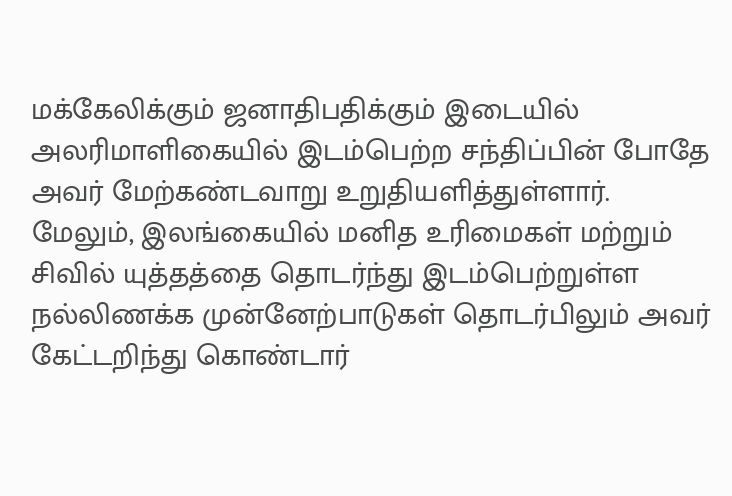மக்கேலிக்கும் ஜனாதிபதிக்கும் இடையில் அலரிமாளிகையில் இடம்பெற்ற சந்திப்பின் போதே அவர் மேற்கண்டவாறு உறுதியளித்துள்ளார்.
மேலும், இலங்கையில் மனித உரிமைகள் மற்றும் சிவில் யுத்தத்தை தொடர்ந்து இடம்பெற்றுள்ள நல்லிணக்க முன்னேற்பாடுகள் தொடர்பிலும் அவர் கேட்டறிந்து கொண்டார்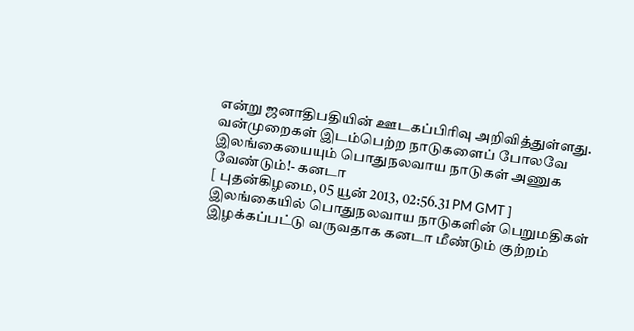என்று ஜனாதிபதியின் ஊடகப்பிரிவு அறிவித்துள்ளது.
வன்முறைகள் இடம்பெற்ற நாடுகளைப் போலவே இலங்கையையும் பொதுநலவாய நாடுகள் அணுக வேண்டும்!- கனடா
[ புதன்கிழமை, 05 யூன் 2013, 02:56.31 PM GMT ]
இலங்கையில் பொதுநலவாய நாடுகளின் பெறுமதிகள் இழக்கப்பட்டு வருவதாக கனடா மீண்டும் குற்றம்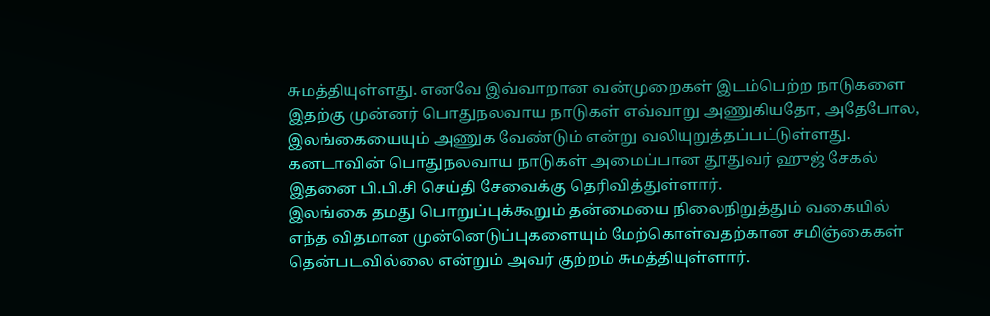சுமத்தியுள்ளது. எனவே இவ்வாறான வன்முறைகள் இடம்பெற்ற நாடுகளை இதற்கு முன்னர் பொதுநலவாய நாடுகள் எவ்வாறு அணுகியதோ, அதேபோல, இலங்கையையும் அணுக வேண்டும் என்று வலியுறுத்தப்பட்டுள்ளது.
கனடாவின் பொதுநலவாய நாடுகள் அமைப்பான தூதுவர் ஹுஜ் சேகல் இதனை பி.பி.சி செய்தி சேவைக்கு தெரிவித்துள்ளார்.
இலங்கை தமது பொறுப்புக்கூறும் தன்மையை நிலைநிறுத்தும் வகையில் எந்த விதமான முன்னெடுப்புகளையும் மேற்கொள்வதற்கான சமிஞ்கைகள் தென்படவில்லை என்றும் அவர் குற்றம் சுமத்தியுள்ளார்.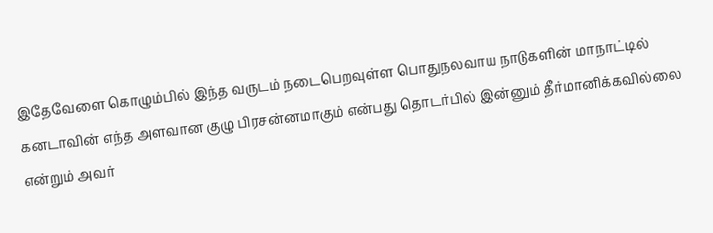இதேவேளை கொழும்பில் இந்த வருடம் நடைபெறவுள்ள பொதுநலவாய நாடுகளின் மாநாட்டில் கனடாவின் எந்த அளவான குழு பிரசன்னமாகும் என்பது தொடர்பில் இன்னும் தீர்மானிக்கவில்லை என்றும் அவர்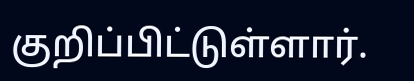குறிப்பிட்டுள்ளார்.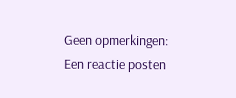Geen opmerkingen:
Een reactie posten